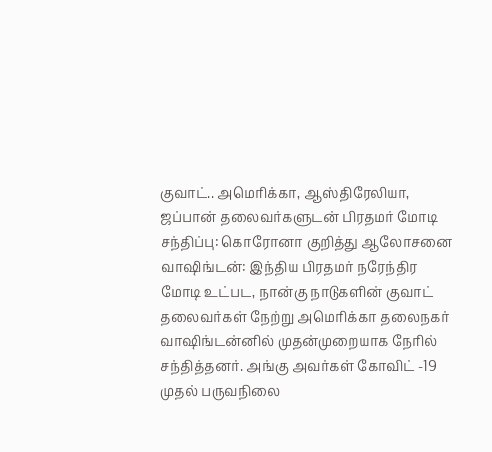குவாட்.. அமெரிக்கா, ஆஸ்திரேலியா, ஜப்பான் தலைவர்களுடன் பிரதமர் மோடி சந்திப்பு: கொரோனா குறித்து ஆலோசனை
வாஷிங்டன்: இந்திய பிரதமர் நரேந்திர மோடி உட்பட, நான்கு நாடுகளின் குவாட் தலைவர்கள் நேற்று அமெரிக்கா தலைநகர் வாஷிங்டன்னில் முதன்முறையாக நேரில் சந்தித்தனர். அங்கு அவர்கள் கோவிட் -19 முதல் பருவநிலை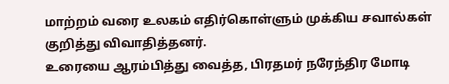மாற்றம் வரை உலகம் எதிர்கொள்ளும் முக்கிய சவால்கள் குறித்து விவாதித்தனர்.
உரையை ஆரம்பித்து வைத்த, பிரதமர் நரேந்திர மோடி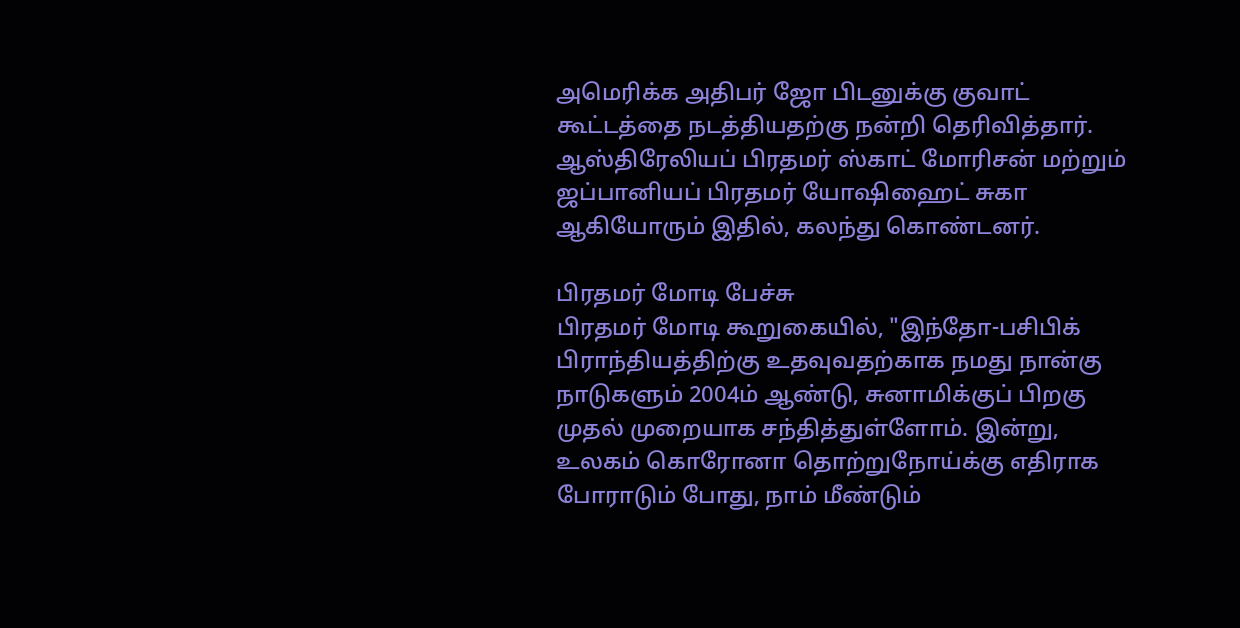அமெரிக்க அதிபர் ஜோ பிடனுக்கு குவாட் கூட்டத்தை நடத்தியதற்கு நன்றி தெரிவித்தார்.
ஆஸ்திரேலியப் பிரதமர் ஸ்காட் மோரிசன் மற்றும் ஜப்பானியப் பிரதமர் யோஷிஹைட் சுகா ஆகியோரும் இதில், கலந்து கொண்டனர்.

பிரதமர் மோடி பேச்சு
பிரதமர் மோடி கூறுகையில், "இந்தோ-பசிபிக் பிராந்தியத்திற்கு உதவுவதற்காக நமது நான்கு நாடுகளும் 2004ம் ஆண்டு, சுனாமிக்குப் பிறகு முதல் முறையாக சந்தித்துள்ளோம். இன்று, உலகம் கொரோனா தொற்றுநோய்க்கு எதிராக போராடும் போது, நாம் மீண்டும்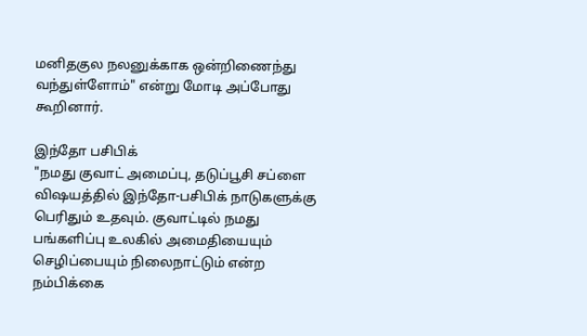மனிதகுல நலனுக்காக ஒன்றிணைந்து வந்துள்ளோம்" என்று மோடி அப்போது கூறினார்.

இந்தோ பசிபிக்
"நமது குவாட் அமைப்பு, தடுப்பூசி சப்ளை விஷயத்தில் இந்தோ-பசிபிக் நாடுகளுக்கு பெரிதும் உதவும். குவாட்டில் நமது பங்களிப்பு உலகில் அமைதியையும் செழிப்பையும் நிலைநாட்டும் என்ற நம்பிக்கை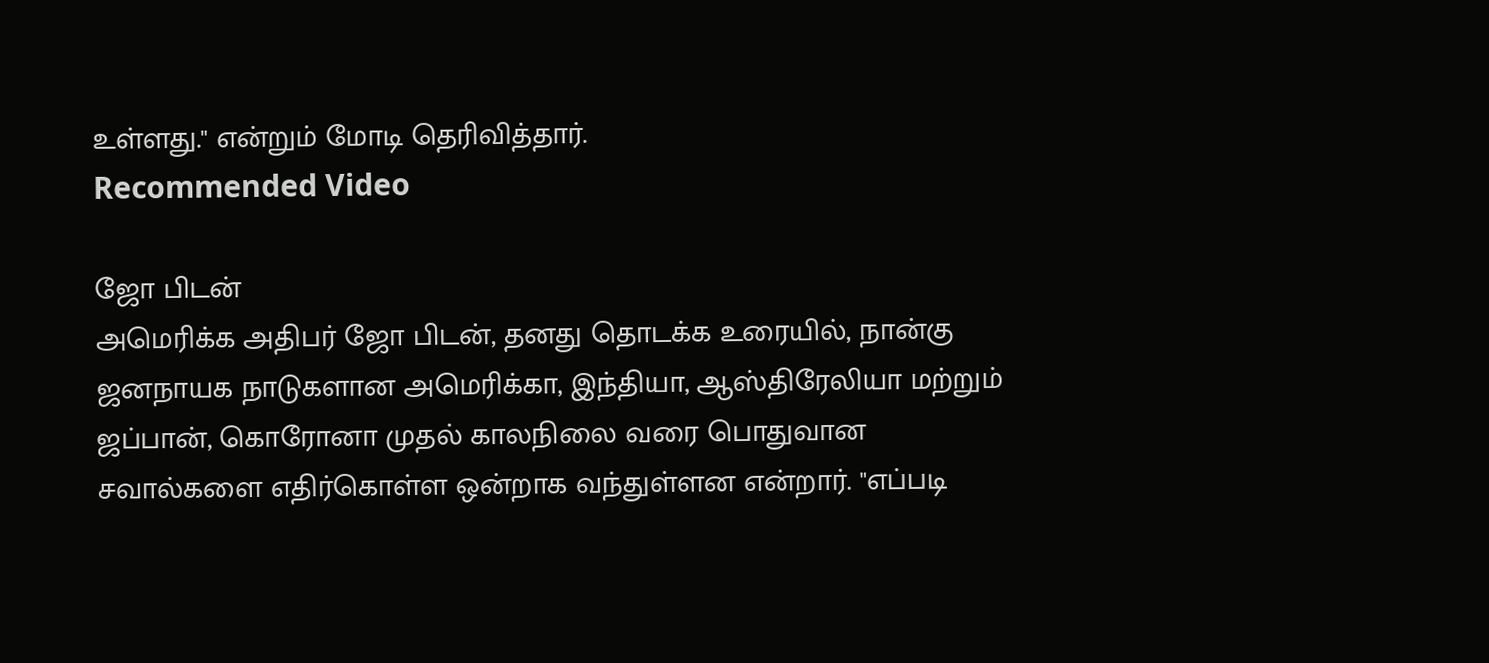உள்ளது." என்றும் மோடி தெரிவித்தார்.
Recommended Video

ஜோ பிடன்
அமெரிக்க அதிபர் ஜோ பிடன், தனது தொடக்க உரையில், நான்கு ஜனநாயக நாடுகளான அமெரிக்கா, இந்தியா, ஆஸ்திரேலியா மற்றும் ஜப்பான், கொரோனா முதல் காலநிலை வரை பொதுவான சவால்களை எதிர்கொள்ள ஒன்றாக வந்துள்ளன என்றார். "எப்படி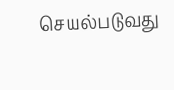செயல்படுவது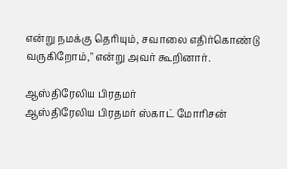என்று நமக்கு தெரியும், சவாலை எதிர்கொண்டு வருகிறோம்," என்று அவர் கூறினார்.

ஆஸ்திரேலிய பிரதமர்
ஆஸ்திரேலிய பிரதமர் ஸ்காட் மோரிசன்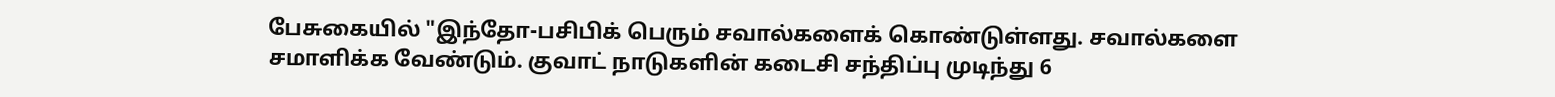பேசுகையில் "இந்தோ-பசிபிக் பெரும் சவால்களைக் கொண்டுள்ளது. சவால்களை சமாளிக்க வேண்டும். குவாட் நாடுகளின் கடைசி சந்திப்பு முடிந்து 6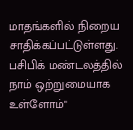மாதங்களில் நிறைய சாதிக்கப்பட்டுள்ளது. பசிபிக் மண்டலத்தில் நாம் ஒற்றுமையாக உள்ளோம்"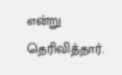என்று தெரிவித்தார்.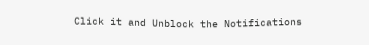Click it and Unblock the Notifications